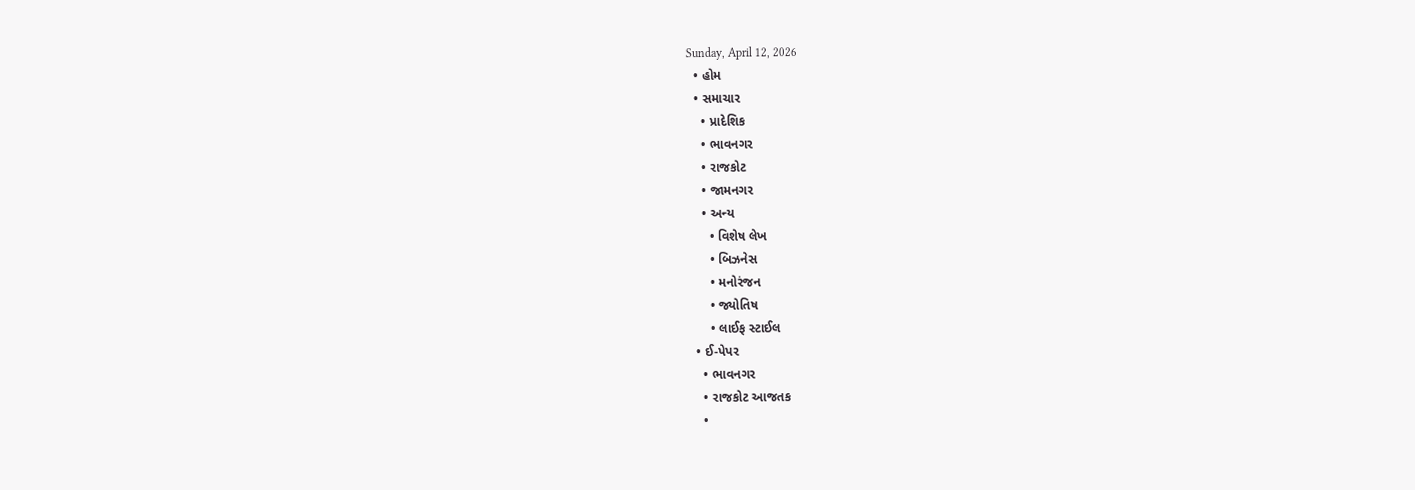Sunday, April 12, 2026
  • હોમ
  • સમાચાર
    • પ્રાદેશિક
    • ભાવનગર
    • રાજકોટ
    • જામનગર
    • અન્ય
      • વિશેષ લેખ
      • બિઝનેસ
      • મનોરંજન
      • જ્યોતિષ
      • લાઈફ સ્ટાઈલ
  • ઈ-પેપર
    • ભાવનગર
    • રાજકોટ આજતક
    •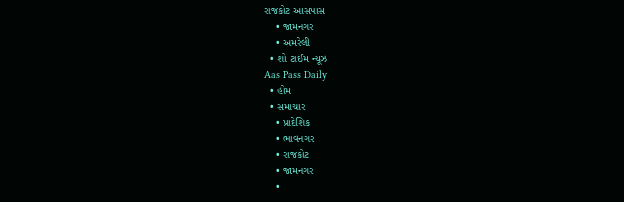રાજકોટ આસપાસ
    • જામનગર
    • અમરેલી
  • શો ટાઈમ ન્યૂઝ
Aas Pass Daily
  • હોમ
  • સમાચાર
    • પ્રાદેશિક
    • ભાવનગર
    • રાજકોટ
    • જામનગર
    •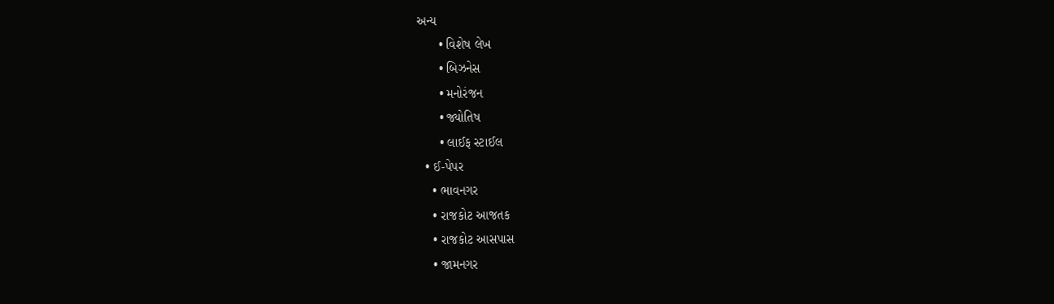અન્ય
      • વિશેષ લેખ
      • બિઝનેસ
      • મનોરંજન
      • જ્યોતિષ
      • લાઈફ સ્ટાઈલ
  • ઈ-પેપર
    • ભાવનગર
    • રાજકોટ આજતક
    • રાજકોટ આસપાસ
    • જામનગર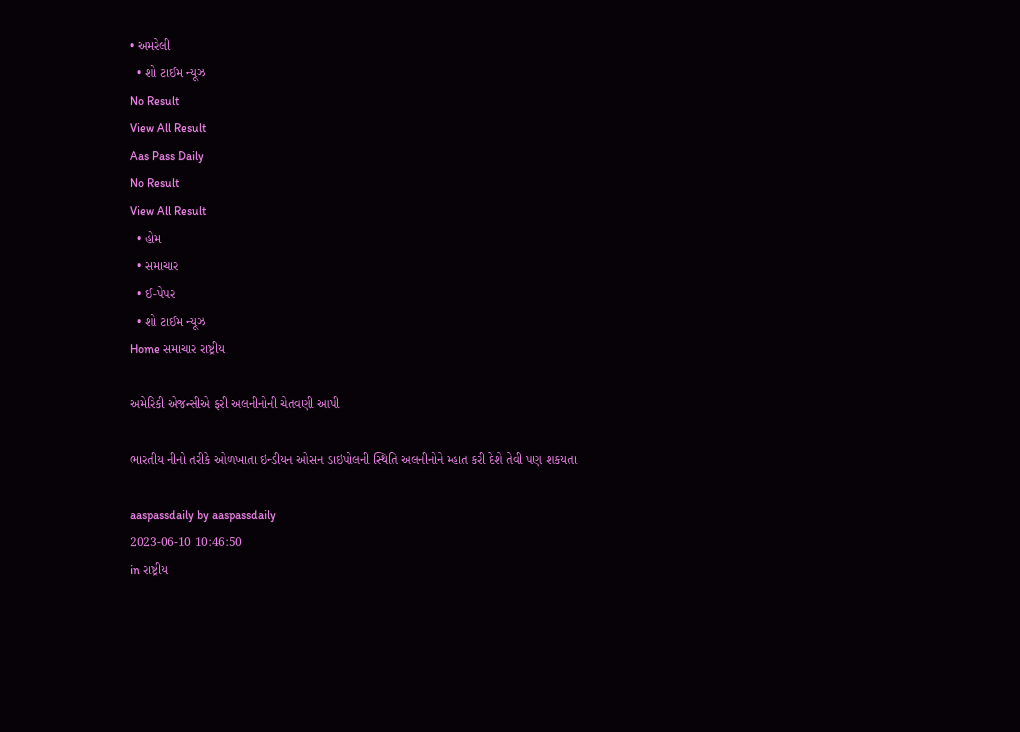• અમરેલી
  • શો ટાઈમ ન્યૂઝ
No Result
View All Result
Aas Pass Daily
No Result
View All Result
  • હોમ
  • સમાચાર
  • ઈ-પેપર
  • શો ટાઈમ ન્યૂઝ
Home સમાચાર રાષ્ટ્રીય

અમેરિકી એજન્સીએ ફરી અલનીનોની ચેતવણી આપી

ભારતીય નીનો તરીકે ઓળખાતા ઇન્ડીયન ઓસન ડાઇપોલની સ્થિતિ અલનીનોને મ્હાત કરી દેશે તેવી પણ શકયતા

aaspassdaily by aaspassdaily
2023-06-10 10:46:50
in રાષ્ટ્રીય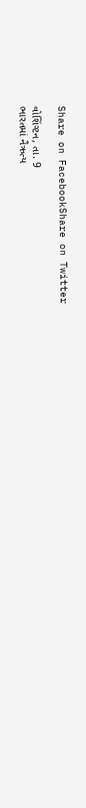Share on FacebookShare on Twitter

વોશિંગ્ટન, તા. 9
ભારતમાં નૈઋત્ય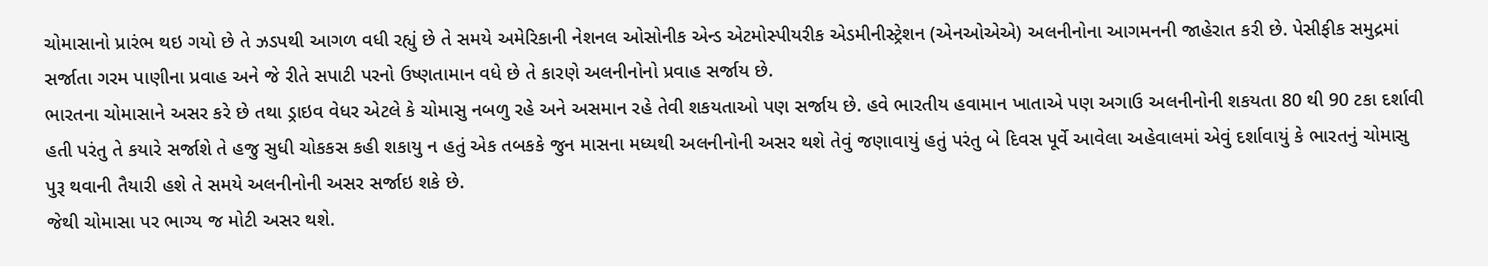ચોમાસાનો પ્રારંભ થઇ ગયો છે તે ઝડપથી આગળ વધી રહ્યું છે તે સમયે અમેરિકાની નેશનલ ઓસોનીક એન્ડ એટમોસ્પીયરીક એડમીનીસ્ટ્રેશન (એનઓએએ) અલનીનોના આગમનની જાહેરાત કરી છે. પેસીફીક સમુદ્રમાં સર્જાતા ગરમ પાણીના પ્રવાહ અને જે રીતે સપાટી પરનો ઉષ્ણતામાન વધે છે તે કારણે અલનીનોનો પ્રવાહ સર્જાય છે.
ભારતના ચોમાસાને અસર કરે છે તથા ડ્રાઇવ વેધર એટલે કે ચોમાસુ નબળુ રહે અને અસમાન રહે તેવી શકયતાઓ પણ સર્જાય છે. હવે ભારતીય હવામાન ખાતાએ પણ અગાઉ અલનીનોની શકયતા 80 થી 90 ટકા દર્શાવી હતી પરંતુ તે કયારે સર્જાશે તે હજુ સુધી ચોકકસ કહી શકાયુ ન હતું એક તબકકે જુન માસના મધ્યથી અલનીનોની અસર થશે તેવું જણાવાયું હતું પરંતુ બે દિવસ પૂર્વે આવેલા અહેવાલમાં એવું દર્શાવાયું કે ભારતનું ચોમાસુ પુરૂ થવાની તૈયારી હશે તે સમયે અલનીનોની અસર સર્જાઇ શકે છે.
જેથી ચોમાસા પર ભાગ્ય જ મોટી અસર થશે.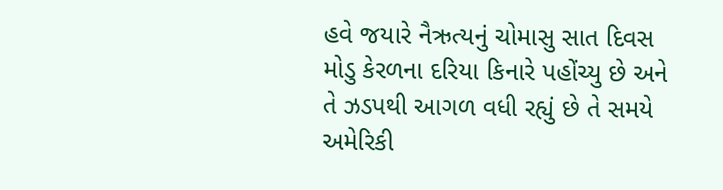હવે જયારે નૈઋત્યનું ચોમાસુ સાત દિવસ મોડુ કેરળના દરિયા કિનારે પહોંચ્યુ છે અને તે ઝડપથી આગળ વધી રહ્યું છે તે સમયે અમેરિકી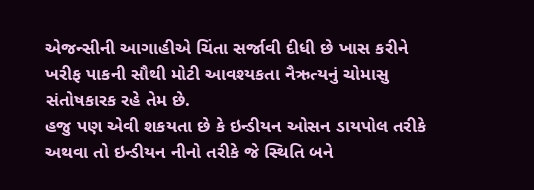એજન્સીની આગાહીએ ચિંતા સર્જાવી દીધી છે ખાસ કરીને ખરીફ પાકની સૌથી મોટી આવશ્યકતા નૈઋત્યનું ચોમાસુ સંતોષકારક રહે તેમ છે.
હજુ પણ એવી શકયતા છે કે ઇન્ડીયન ઓસન ડાયપોલ તરીકે અથવા તો ઇન્ડીયન નીનો તરીકે જે સ્થિતિ બને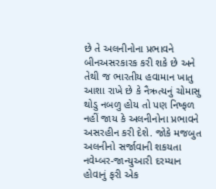છે તે અલનીનોના પ્રભાવને બીનઅસરકારક કરી શકે છે અને તેથી જ ભારતીય હવામાન ખાતુ આશા રાખે છે કે નૈઋત્યનું ચોમાસુ થોડુ નબળુ હોય તો પણ નિષ્ફળ નહીં જાય કે અલનીનોના પ્રભાવને અસરહીન કરી દેશે. જોકે મજબુત અલનીનો સર્જાવાની શકયતા નવેમ્બર-જાન્યુઆરી દરમ્યાન હોવાનું ફરી એક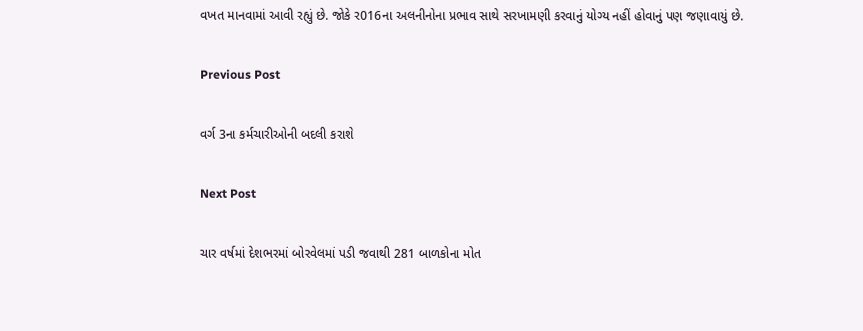વખત માનવામાં આવી રહ્યું છે. જોકે ર016ના અલનીનોના પ્રભાવ સાથે સરખામણી કરવાનું યોગ્ય નહીં હોવાનું પણ જણાવાયું છે.

Previous Post

વર્ગ 3ના કર્મચારીઓની બદલી કરાશે

Next Post

ચાર વર્ષમાં દેશભરમાં બોરવેલમાં પડી જવાથી 281 બાળકોના મોત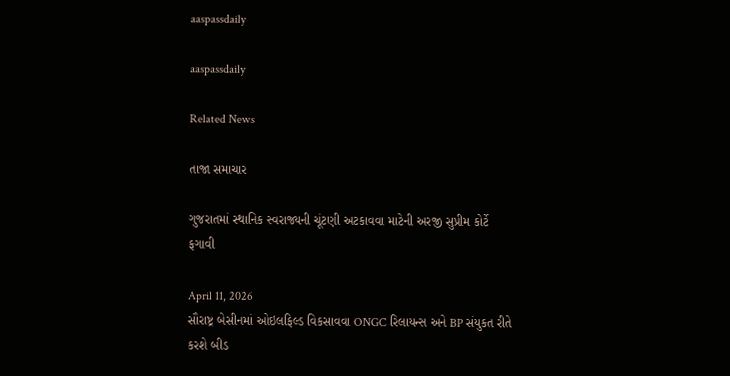aaspassdaily

aaspassdaily

Related News

તાજા સમાચાર

ગુજરાતમાં સ્થાનિક સ્વરાજ્યની ચૂંટણી અટકાવવા માટેની અરજી સુપ્રીમ કોર્ટે ફગાવી

April 11, 2026
સૌરાષ્ટ્ર બેસીનમાં ઓઇલફિલ્ડ વિકસાવવા ONGC રિલાયન્સ અને BP સંયુકત રીતે કરશે બીડ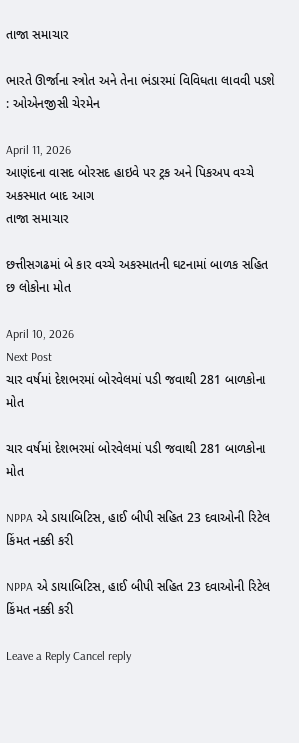તાજા સમાચાર

ભારતે ઊર્જાના સ્ત્રોત અને તેના ભંડારમાં વિવિધતા લાવવી પડશે : ઓએનજીસી ચેરમેન

April 11, 2026
આણંદના વાસદ બોરસદ હાઇવે પર ટ્રક અને પિકઅપ વચ્ચે અકસ્માત બાદ આગ
તાજા સમાચાર

છત્તીસગઢમાં બે કાર વચ્ચે અકસ્માતની ઘટનામાં બાળક સહિત છ લોકોના મોત

April 10, 2026
Next Post
ચાર વર્ષમાં દેશભરમાં બોરવેલમાં પડી જવાથી 281 બાળકોના મોત

ચાર વર્ષમાં દેશભરમાં બોરવેલમાં પડી જવાથી 281 બાળકોના મોત

NPPA એ ડાયાબિટિસ, હાઈ બીપી સહિત 23 દવાઓની રિટેલ કિંમત નક્કી કરી

NPPA એ ડાયાબિટિસ, હાઈ બીપી સહિત 23 દવાઓની રિટેલ કિંમત નક્કી કરી

Leave a Reply Cancel reply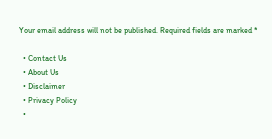Your email address will not be published. Required fields are marked *

  • Contact Us
  • About Us
  • Disclaimer
  • Privacy Policy
  •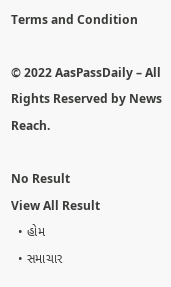Terms and Condition

© 2022 AasPassDaily – All Rights Reserved by News Reach.

No Result
View All Result
  • હોમ
  • સમાચાર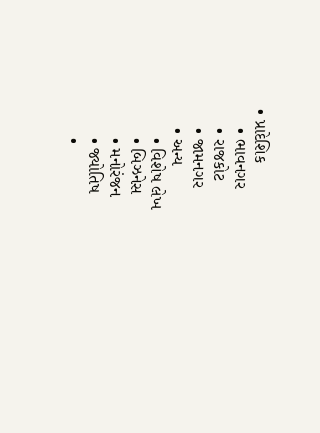• પ્રાદેશિક
    • ભાવનગર
    • રાજકોટ
    • જામનગર
    • અન્ય
      • વિશેષ લેખ
      • બિઝનેસ
      • મનોરંજન
      • જ્યોતિષ
      •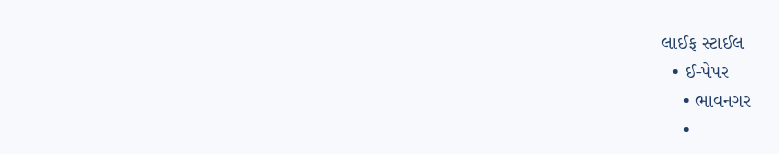લાઈફ સ્ટાઈલ
  • ઈ-પેપર
    • ભાવનગર
    •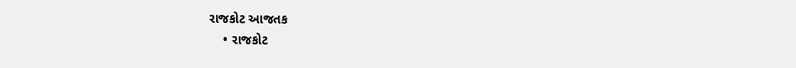રાજકોટ આજતક
    • રાજકોટ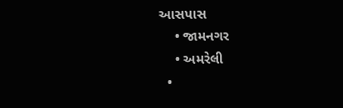આસપાસ
    • જામનગર
    • અમરેલી
  •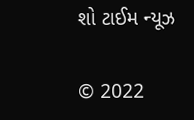શો ટાઈમ ન્યૂઝ

© 2022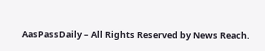AasPassDaily – All Rights Reserved by News Reach.